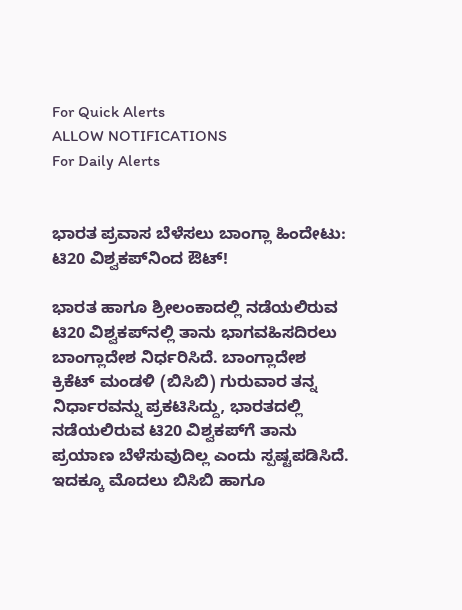For Quick Alerts
ALLOW NOTIFICATIONS
For Daily Alerts


ಭಾರತ ಪ್ರವಾಸ ಬೆಳೆಸಲು ಬಾಂಗ್ಲಾ ಹಿಂದೇಟು: ಟಿ20 ವಿಶ್ವಕಪ್‌ನಿಂದ ಔಟ್!

ಭಾರತ ಹಾಗೂ ಶ್ರೀಲಂಕಾದಲ್ಲಿ ನಡೆಯಲಿರುವ ಟಿ20 ವಿಶ್ವಕಪ್‌ನಲ್ಲಿ ತಾನು ಭಾಗವಹಿಸದಿರಲು ಬಾಂಗ್ಲಾದೇಶ ನಿರ್ಧರಿಸಿದೆ. ಬಾಂಗ್ಲಾದೇಶ ಕ್ರಿಕೆಟ್‌ ಮಂಡಳಿ (ಬಿಸಿಬಿ) ಗುರುವಾರ ತನ್ನ ನಿರ್ಧಾರವನ್ನು ಪ್ರಕಟಿಸಿದ್ದು, ಭಾರತದಲ್ಲಿ ನಡೆಯಲಿರುವ ಟಿ20 ವಿಶ್ವಕಪ್‌ಗೆ ತಾನು ಪ್ರಯಾಣ ಬೆಳೆಸುವುದಿಲ್ಲ ಎಂದು ಸ್ಪಷ್ಟಪಡಿಸಿದೆ. ಇದಕ್ಕೂ ಮೊದಲು ಬಿಸಿಬಿ ಹಾಗೂ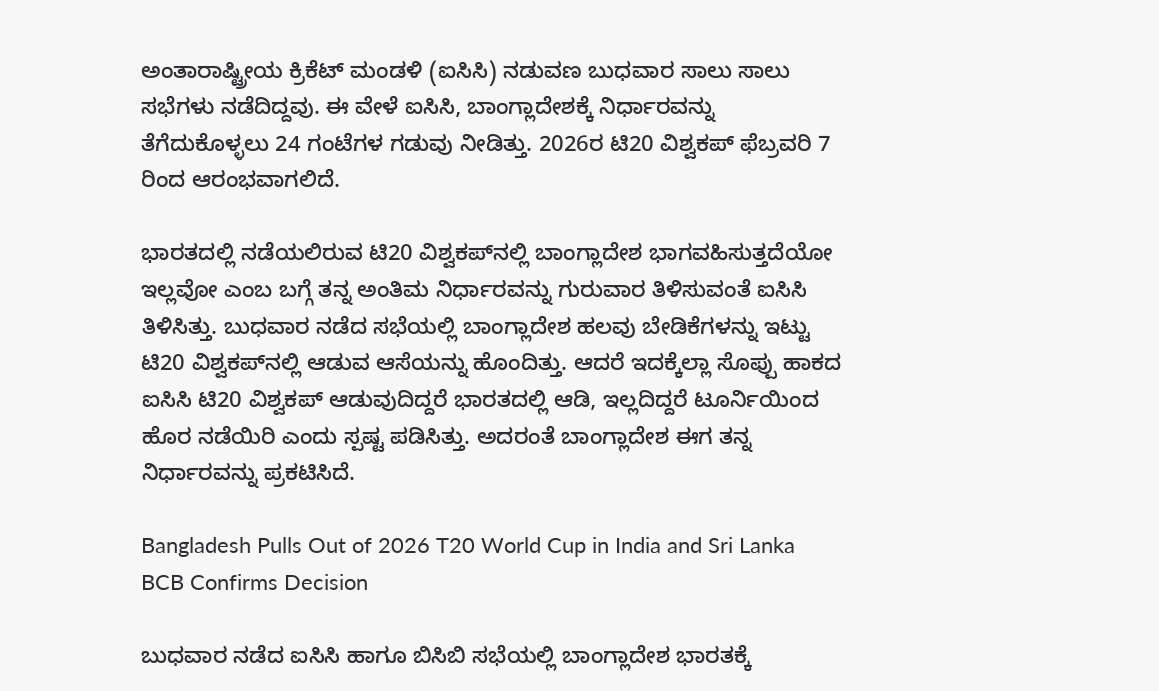ಅಂತಾರಾಷ್ಟ್ರೀಯ ಕ್ರಿಕೆಟ್ ಮಂಡಳಿ (ಐಸಿಸಿ) ನಡುವಣ ಬುಧವಾರ ಸಾಲು ಸಾಲು ಸಭೆಗಳು ನಡೆದಿದ್ದವು. ಈ ವೇಳೆ ಐಸಿಸಿ, ಬಾಂಗ್ಲಾದೇಶಕ್ಕೆ ನಿರ್ಧಾರವನ್ನು ತೆಗೆದುಕೊಳ್ಳಲು 24 ಗಂಟೆಗಳ ಗಡುವು ನೀಡಿತ್ತು. 2026ರ ಟಿ20 ವಿಶ್ವಕಪ್‌ ಫೆಬ್ರವರಿ 7 ರಿಂದ ಆರಂಭವಾಗಲಿದೆ.

ಭಾರತದಲ್ಲಿ ನಡೆಯಲಿರುವ ಟಿ20 ವಿಶ್ವಕಪ್‌ನಲ್ಲಿ ಬಾಂಗ್ಲಾದೇಶ ಭಾಗವಹಿಸುತ್ತದೆಯೋ ಇಲ್ಲವೋ ಎಂಬ ಬಗ್ಗೆ ತನ್ನ ಅಂತಿಮ ನಿರ್ಧಾರವನ್ನು ಗುರುವಾರ ತಿಳಿಸುವಂತೆ ಐಸಿಸಿ ತಿಳಿಸಿತ್ತು. ಬುಧವಾರ ನಡೆದ ಸಭೆಯಲ್ಲಿ ಬಾಂಗ್ಲಾದೇಶ ಹಲವು ಬೇಡಿಕೆಗಳನ್ನು ಇಟ್ಟು ಟಿ20 ವಿಶ್ವಕಪ್‌ನಲ್ಲಿ ಆಡುವ ಆಸೆಯನ್ನು ಹೊಂದಿತ್ತು. ಆದರೆ ಇದಕ್ಕೆಲ್ಲಾ ಸೊಪ್ಪು ಹಾಕದ ಐಸಿಸಿ ಟಿ20 ವಿಶ್ವಕಪ್‌ ಆಡುವುದಿದ್ದರೆ ಭಾರತದಲ್ಲಿ ಆಡಿ, ಇಲ್ಲದಿದ್ದರೆ ಟೂರ್ನಿಯಿಂದ ಹೊರ ನಡೆಯಿರಿ ಎಂದು ಸ್ಪಷ್ಟ ಪಡಿಸಿತ್ತು. ಅದರಂತೆ ಬಾಂಗ್ಲಾದೇಶ ಈಗ ತನ್ನ ನಿರ್ಧಾರವನ್ನು ಪ್ರಕಟಿಸಿದೆ.

Bangladesh Pulls Out of 2026 T20 World Cup in India and Sri Lanka BCB Confirms Decision

ಬುಧವಾರ ನಡೆದ ಐಸಿಸಿ ಹಾಗೂ ಬಿಸಿಬಿ ಸಭೆಯಲ್ಲಿ ಬಾಂಗ್ಲಾದೇಶ ಭಾರತಕ್ಕೆ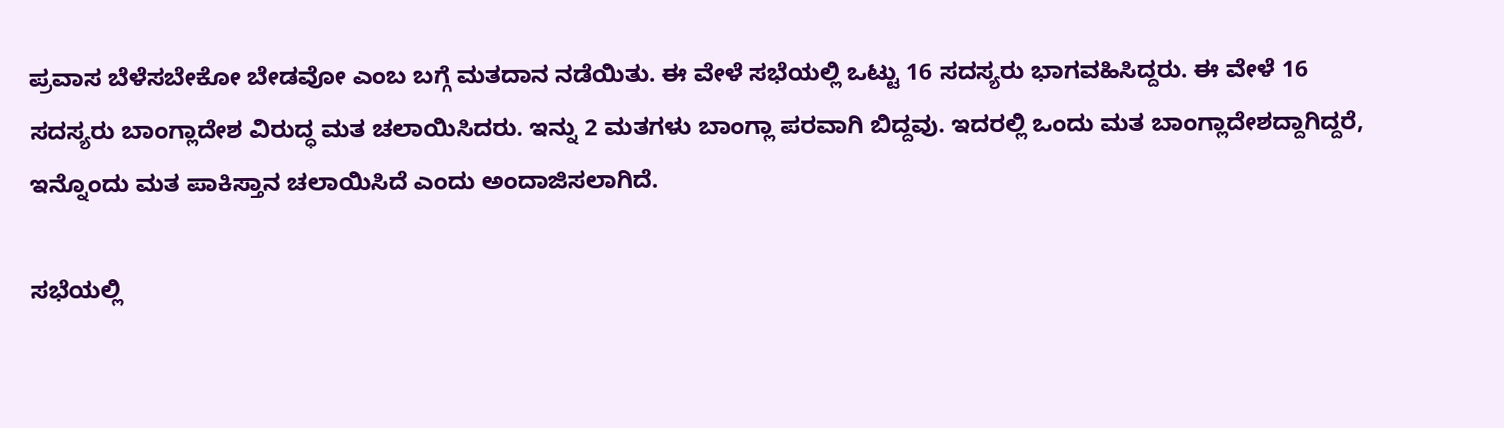ಪ್ರವಾಸ ಬೆಳೆಸಬೇಕೋ ಬೇಡವೋ ಎಂಬ ಬಗ್ಗೆ ಮತದಾನ ನಡೆಯಿತು. ಈ ವೇಳೆ ಸಭೆಯಲ್ಲಿ ಒಟ್ಟು 16 ಸದಸ್ಯರು ಭಾಗವಹಿಸಿದ್ದರು. ಈ ವೇಳೆ 16 ಸದಸ್ಯರು ಬಾಂಗ್ಲಾದೇಶ ವಿರುದ್ಧ ಮತ ಚಲಾಯಿಸಿದರು. ಇನ್ನು 2 ಮತಗಳು ಬಾಂಗ್ಲಾ ಪರವಾಗಿ ಬಿದ್ದವು. ಇದರಲ್ಲಿ ಒಂದು ಮತ ಬಾಂಗ್ಲಾದೇಶದ್ದಾಗಿದ್ದರೆ, ಇನ್ನೊಂದು ಮತ ಪಾಕಿಸ್ತಾನ ಚಲಾಯಿಸಿದೆ ಎಂದು ಅಂದಾಜಿಸಲಾಗಿದೆ.

ಸಭೆಯಲ್ಲಿ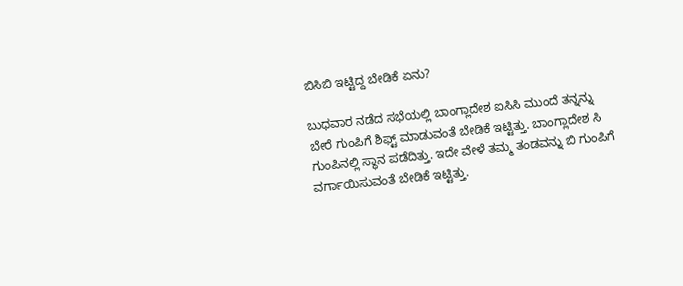ಬಿಸಿಬಿ ಇಟ್ಟಿದ್ದ ಬೇಡಿಕೆ ಏನು?

ಬುಧವಾರ ನಡೆದ ಸಭೆಯಲ್ಲಿ ಬಾಂಗ್ಲಾದೇಶ ಐಸಿಸಿ ಮುಂದೆ ತನ್ನನ್ನು ಬೇರೆ ಗುಂಪಿಗೆ ಶಿಫ್ಟ್ ಮಾಡುವಂತೆ ಬೇಡಿಕೆ ಇಟ್ಟಿತ್ತು. ಬಾಂಗ್ಲಾದೇಶ ಸಿ ಗುಂಪಿನಲ್ಲಿ ಸ್ಥಾನ ಪಡೆದಿತ್ತು. ಇದೇ ವೇಳೆ ತಮ್ಮ ತಂಡವನ್ನು ಬಿ ಗುಂಪಿಗೆ ವರ್ಗಾಯಿಸುವಂತೆ ಬೇಡಿಕೆ ಇಟ್ಟಿತ್ತು.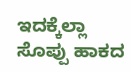ಇದಕ್ಕೆಲ್ಲಾ ಸೊಪ್ಪು ಹಾಕದ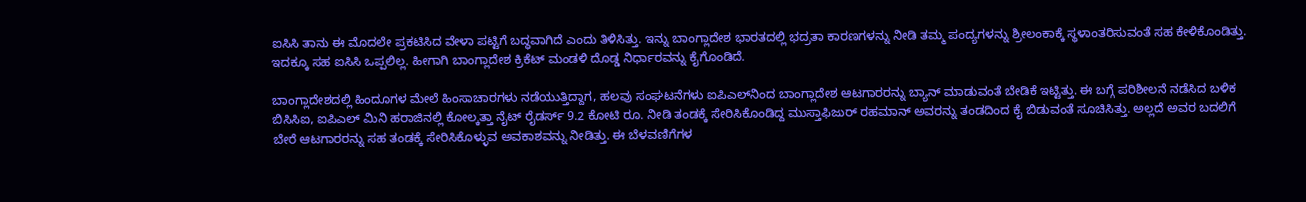ಐಸಿಸಿ ತಾನು ಈ ಮೊದಲೇ ಪ್ರಕಟಿಸಿದ ವೇಳಾ ಪಟ್ಟಿಗೆ ಬದ್ಧವಾಗಿದೆ ಎಂದು ತಿಳಿಸಿತ್ತು. ಇನ್ನು ಬಾಂಗ್ಲಾದೇಶ ಭಾರತದಲ್ಲಿ ಭದ್ರತಾ ಕಾರಣಗಳನ್ನು ನೀಡಿ ತಮ್ಮ ಪಂದ್ಯಗಳನ್ನು ಶ್ರೀಲಂಕಾಕ್ಕೆ ಸ್ಥಳಾಂತರಿಸುವಂತೆ ಸಹ ಕೇಳಿಕೊಂಡಿತ್ತು. ಇದಕ್ಕೂ ಸಹ ಐಸಿಸಿ ಒಪ್ಪಲಿಲ್ಲ. ಹೀಗಾಗಿ ಬಾಂಗ್ಲಾದೇಶ ಕ್ರಿಕೆಟ್ ಮಂಡಳಿ ದೊಡ್ಡ ನಿರ್ಧಾರವನ್ನು ಕೈಗೊಂಡಿದೆ.

ಬಾಂಗ್ಲಾದೇಶದಲ್ಲಿ ಹಿಂದೂಗಳ ಮೇಲೆ ಹಿಂಸಾಚಾರಗಳು ನಡೆಯುತ್ತಿದ್ದಾಗ, ಹಲವು ಸಂಘಟನೆಗಳು ಐಪಿಎಲ್‌ನಿಂದ ಬಾಂಗ್ಲಾದೇಶ ಆಟಗಾರರನ್ನು ಬ್ಯಾನ್ ಮಾಡುವಂತೆ ಬೇಡಿಕೆ ಇಟ್ಟಿತ್ತು. ಈ ಬಗ್ಗೆ ಪರಿಶೀಲನೆ ನಡೆಸಿದ ಬಳಿಕ ಬಿಸಿಸಿಐ, ಐಪಿಎಲ್‌ ಮಿನಿ ಹರಾಜಿನಲ್ಲಿ ಕೋಲ್ಕತ್ತಾ ನೈಟ್ ರೈಡರ್ಸ್‌ 9.2 ಕೋಟಿ ರೂ. ನೀಡಿ ತಂಡಕ್ಕೆ ಸೇರಿಸಿಕೊಂಡಿದ್ದ ಮುಸ್ತಾಫಿಜುರ್ ರಹಮಾನ್ ಅವರನ್ನು ತಂಡದಿಂದ ಕೈ ಬಿಡುವಂತೆ ಸೂಚಿಸಿತ್ತು. ಅಲ್ಲದೆ ಅವರ ಬದಲಿಗೆ ಬೇರೆ ಆಟಗಾರರನ್ನು ಸಹ ತಂಡಕ್ಕೆ ಸೇರಿಸಿಕೊಳ್ಳುವ ಅವಕಾಶವನ್ನು ನೀಡಿತ್ತು. ಈ ಬೆಳವಣಿಗೆಗಳ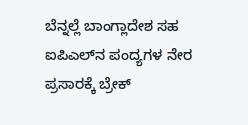ಬೆನ್ನಲ್ಲೆ ಬಾಂಗ್ಲಾದೇಶ ಸಹ ಐಪಿಎಲ್‌ನ ಪಂದ್ಯಗಳ ನೇರ ಪ್ರಸಾರಕ್ಕೆ ಬ್ರೇಕ್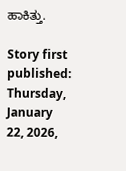ಹಾಕಿತ್ತು.

Story first published: Thursday, January 22, 2026,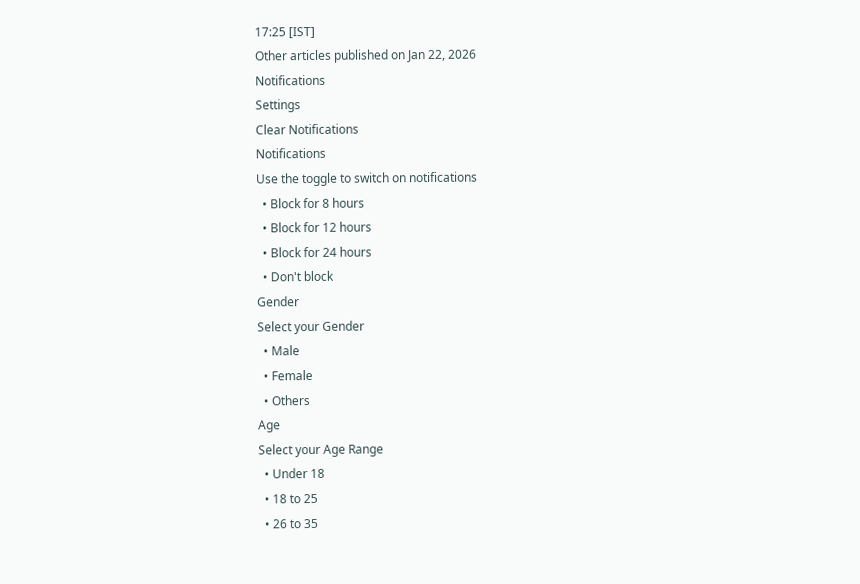17:25 [IST]
Other articles published on Jan 22, 2026
Notifications
Settings
Clear Notifications
Notifications
Use the toggle to switch on notifications
  • Block for 8 hours
  • Block for 12 hours
  • Block for 24 hours
  • Don't block
Gender
Select your Gender
  • Male
  • Female
  • Others
Age
Select your Age Range
  • Under 18
  • 18 to 25
  • 26 to 35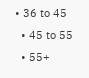• 36 to 45
  • 45 to 55
  • 55+